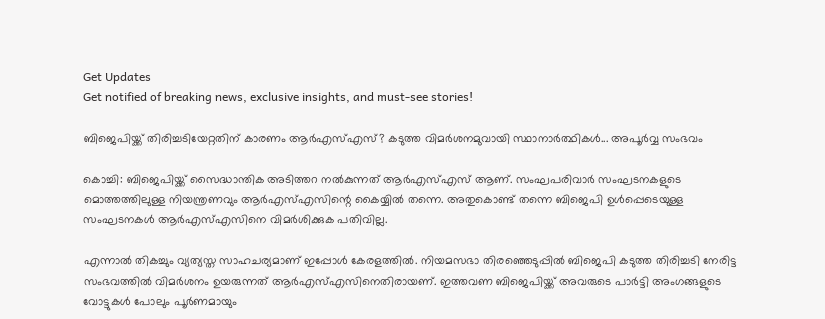Get Updates
Get notified of breaking news, exclusive insights, and must-see stories!

ബിജെപിയ്ക്ക് തിരിച്ചടിയേറ്റതിന് കാരണം ആര്‍എസ്എസ്? കടുത്ത വിമര്‍ശനമുവായി സ്ഥാനാര്‍ത്ഥികള്‍... അപൂര്‍വ്വ സംഭവം

കൊച്ചി: ബിജെപിയ്ക്ക് സൈദ്ധാന്തിക അടിത്തറ നല്‍കുന്നത് ആര്‍എസ്എസ് ആണ്. സംഘപരിവാര്‍ സംഘടനകളുടെ മൊത്തത്തിലുള്ള നിയന്ത്രണവും ആര്‍എസ്എസിന്റെ കൈയ്യില്‍ തന്നെ. അതുകൊണ്ട് തന്നെ ബിജെപി ഉള്‍പ്പെടെയുള്ള സംഘടനകള്‍ ആര്‍എസ്എസിനെ വിമര്‍ശിക്കുക പതിവില്ല.

എന്നാല്‍ തികച്ചും വ്യത്യസ്ത സാഹചര്യമാണ് ഇപ്പോള്‍ കേരളത്തില്‍. നിയമസഭാ തിരഞ്ഞെടുപ്പില്‍ ബിജെപി കടുത്ത തിരിച്ചടി നേരിട്ട സംഭവത്തില്‍ വിമര്‍ശനം ഉയരുന്നത് ആര്‍എസ്എസിനെതിരായണ്. ഇത്തവണ ബിജെപിയ്ക്ക് അവരുടെ പാര്‍ട്ടി അംഗങ്ങളുടെ വോട്ടുകള്‍ പോലും പൂര്‍ണമായും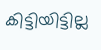കിട്ടിയിട്ടില്ല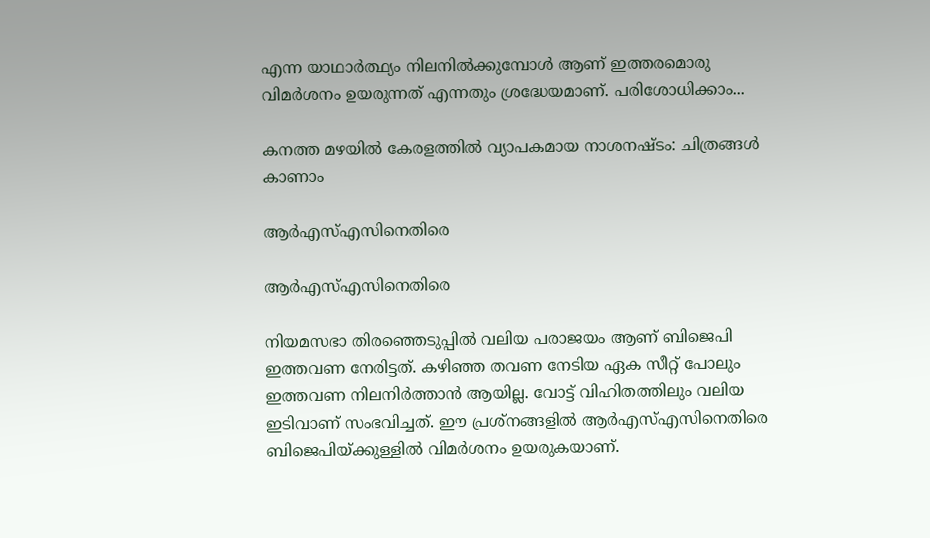എന്ന യാഥാര്‍ത്ഥ്യം നിലനില്‍ക്കുമ്പോള്‍ ആണ് ഇത്തരമൊരു വിമര്‍ശനം ഉയരുന്നത് എന്നതും ശ്രദ്ധേയമാണ്. പരിശോധിക്കാം...

കനത്ത മഴയില്‍ കേരളത്തില്‍ വ്യാപകമായ നാശനഷ്ടം: ചിത്രങ്ങള്‍ കാണാം

ആര്‍എസ്എസിനെതിരെ

ആര്‍എസ്എസിനെതിരെ

നിയമസഭാ തിരഞ്ഞെടുപ്പില്‍ വലിയ പരാജയം ആണ് ബിജെപി ഇത്തവണ നേരിട്ടത്. കഴിഞ്ഞ തവണ നേടിയ ഏക സീറ്റ് പോലും ഇത്തവണ നിലനിര്‍ത്താന്‍ ആയില്ല. വോട്ട് വിഹിതത്തിലും വലിയ ഇടിവാണ് സംഭവിച്ചത്. ഈ പ്രശ്‌നങ്ങളില്‍ ആര്‍എസ്എസിനെതിരെ ബിജെപിയ്ക്കുള്ളില്‍ വിമര്‍ശനം ഉയരുകയാണ്.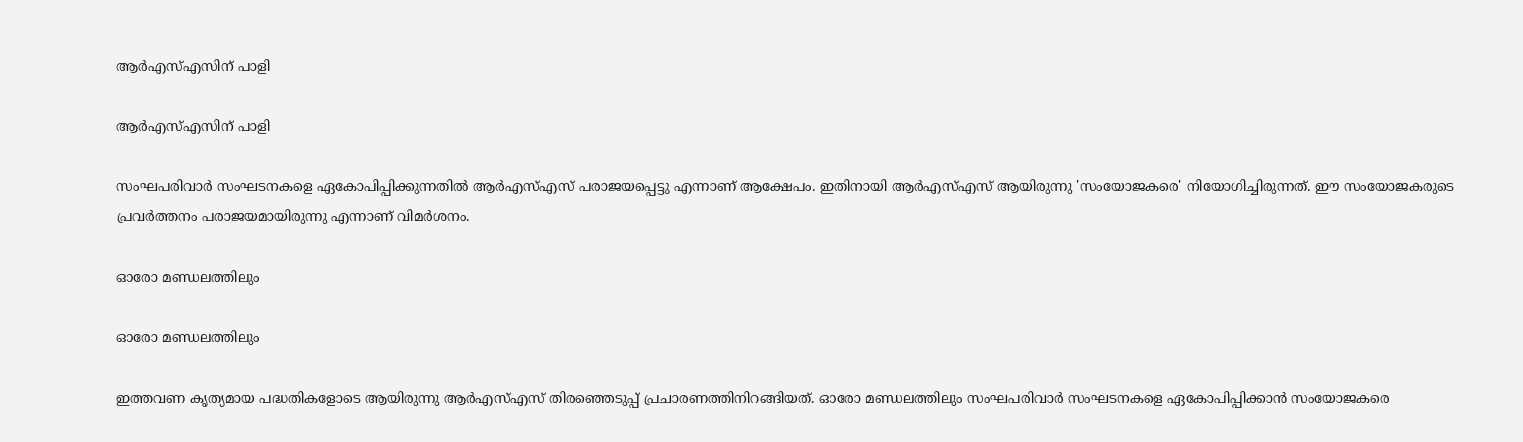ആര്‍എസ്എസിന് പാളി

ആര്‍എസ്എസിന് പാളി

സംഘപരിവാര്‍ സംഘടനകളെ ഏകോപിപ്പിക്കുന്നതില്‍ ആര്‍എസ്എസ് പരാജയപ്പെട്ടു എന്നാണ് ആക്ഷേപം. ഇതിനായി ആര്‍എസ്എസ് ആയിരുന്നു 'സംയോജകരെ' നിയോഗിച്ചിരുന്നത്. ഈ സംയോജകരുടെ പ്രവര്‍ത്തനം പരാജയമായിരുന്നു എന്നാണ് വിമര്‍ശനം.

ഓരോ മണ്ഡലത്തിലും

ഓരോ മണ്ഡലത്തിലും

ഇത്തവണ കൃത്യമായ പദ്ധതികളോടെ ആയിരുന്നു ആര്‍എസ്എസ് തിരഞ്ഞെടുപ്പ് പ്രചാരണത്തിനിറങ്ങിയത്. ഓരോ മണ്ഡലത്തിലും സംഘപരിവാര്‍ സംഘടനകളെ ഏകോപിപ്പിക്കാന്‍ സംയോജകരെ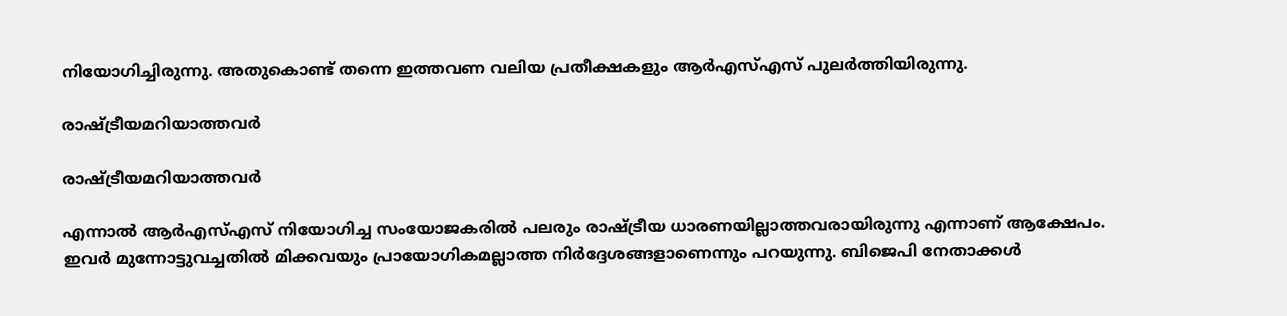നിയോഗിച്ചിരുന്നു. അതുകൊണ്ട് തന്നെ ഇത്തവണ വലിയ പ്രതീക്ഷകളും ആര്‍എസ്എസ് പുലര്‍ത്തിയിരുന്നു.

രാഷ്ട്രീയമറിയാത്തവര്‍

രാഷ്ട്രീയമറിയാത്തവര്‍

എന്നാല്‍ ആര്‍എസ്എസ് നിയോഗിച്ച സംയോജകരില്‍ പലരും രാഷ്ട്രീയ ധാരണയില്ലാത്തവരായിരുന്നു എന്നാണ് ആക്ഷേപം. ഇവര്‍ മുന്നോട്ടുവച്ചതില്‍ മിക്കവയും പ്രായോഗികമല്ലാത്ത നിര്‍ദ്ദേശങ്ങളാണെന്നും പറയുന്നു. ബിജെപി നേതാക്കള്‍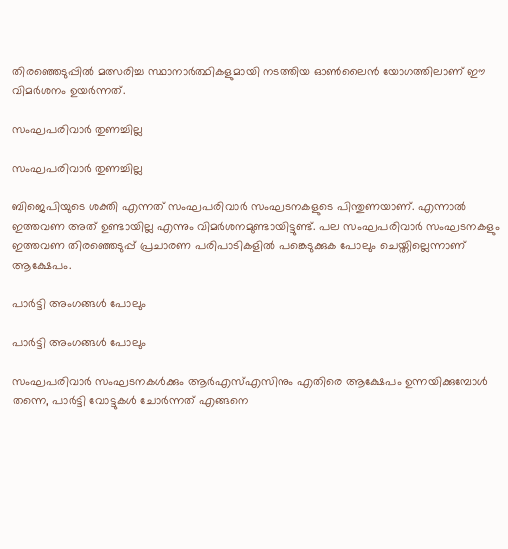തിരഞ്ഞെടുപ്പില്‍ മത്സരിച്ച സ്ഥാനാര്‍ത്ഥികളുമായി നടത്തിയ ഓണ്‍ലൈന്‍ യോഗത്തിലാണ് ഈ വിമര്‍ശനം ഉയര്‍ന്നത്.

സംഘപരിവാര്‍ തുണച്ചില്ല

സംഘപരിവാര്‍ തുണച്ചില്ല

ബിജെപിയുടെ ശക്തി എന്നത് സംഘപരിവാര്‍ സംഘടനകളുടെ പിന്തുണയാണ്. എന്നാല്‍ ഇത്തവണ അത് ഉണ്ടായില്ല എന്നും വിമര്‍ശനമുണ്ടായിട്ടുണ്ട്. പല സംഘപരിവാര്‍ സംഘടനകളും ഇത്തവണ തിരഞ്ഞെടുപ്പ് പ്രചാരണ പരിപാടികളില്‍ പങ്കെടുക്കുക പോലും ചെയ്തില്ലെന്നാണ് ആക്ഷേപം.

പാര്‍ട്ടി അംഗങ്ങള്‍ പോലും

പാര്‍ട്ടി അംഗങ്ങള്‍ പോലും

സംഘപരിവാര്‍ സംഘടനകള്‍ക്കും ആര്‍എസ്എസിനും എതിരെ ആക്ഷേപം ഉന്നയിക്കുമ്പോള്‍ തന്നെ, പാര്‍ട്ടി വോട്ടുകള്‍ ചോര്‍ന്നത് എങ്ങനെ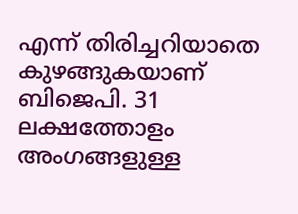എന്ന് തിരിച്ചറിയാതെ കുഴങ്ങുകയാണ് ബിജെപി. 31 ലക്ഷത്തോളം അംഗങ്ങളുള്ള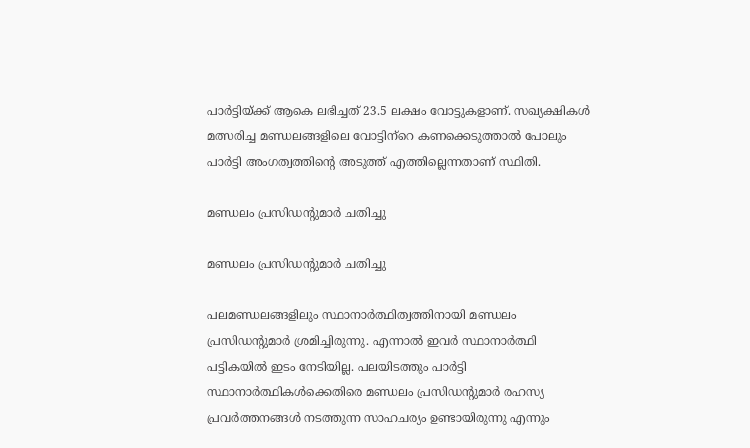പാര്‍ട്ടിയ്ക്ക് ആകെ ലഭിച്ചത് 23.5 ലക്ഷം വോട്ടുകളാണ്. സഖ്യക്ഷികള്‍ മത്സരിച്ച മണ്ഡലങ്ങളിലെ വോട്ടിന്‌റെ കണക്കെടുത്താല്‍ പോലും പാര്‍ട്ടി അംഗത്വത്തിന്റെ അടുത്ത് എത്തില്ലെന്നതാണ് സ്ഥിതി.

മണ്ഡലം പ്രസിഡന്റുമാര്‍ ചതിച്ചു

മണ്ഡലം പ്രസിഡന്റുമാര്‍ ചതിച്ചു

പലമണ്ഡലങ്ങളിലും സ്ഥാനാര്‍ത്ഥിത്വത്തിനായി മണ്ഡലം പ്രസിഡന്റുമാര്‍ ശ്രമിച്ചിരുന്നു. എന്നാല്‍ ഇവര്‍ സ്ഥാനാര്‍ത്ഥി പട്ടികയില്‍ ഇടം നേടിയില്ല. പലയിടത്തും പാര്‍ട്ടി സ്ഥാനാര്‍ത്ഥികള്‍ക്കെതിരെ മണ്ഡലം പ്രസിഡന്റുമാര്‍ രഹസ്യ പ്രവര്‍ത്തനങ്ങള്‍ നടത്തുന്ന സാഹചര്യം ഉണ്ടായിരുന്നു എന്നും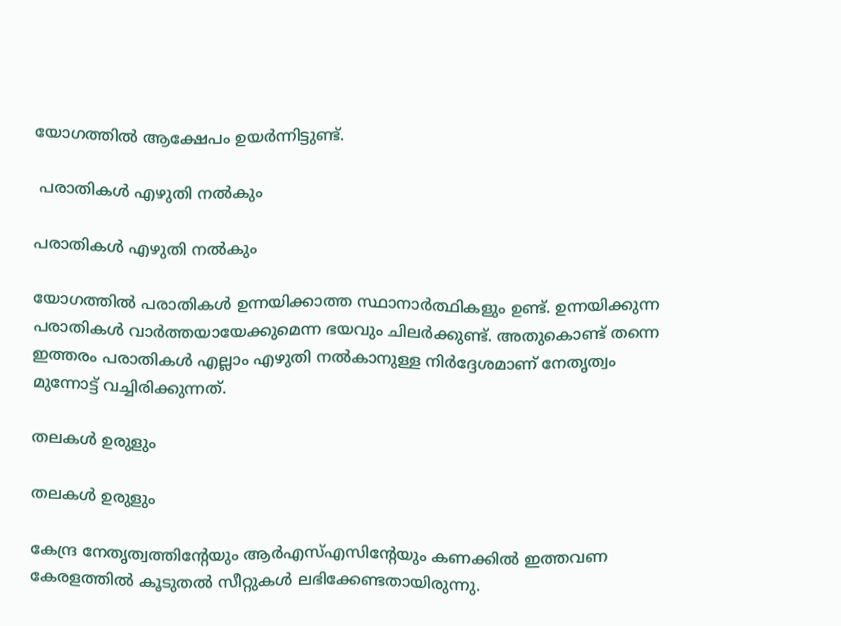യോഗത്തില്‍ ആക്ഷേപം ഉയര്‍ന്നിട്ടുണ്ട്.

 പരാതികള്‍ എഴുതി നല്‍കും

പരാതികള്‍ എഴുതി നല്‍കും

യോഗത്തില്‍ പരാതികള്‍ ഉന്നയിക്കാത്ത സ്ഥാനാര്‍ത്ഥികളും ഉണ്ട്. ഉന്നയിക്കുന്ന പരാതികള്‍ വാര്‍ത്തയായേക്കുമെന്ന ഭയവും ചിലര്‍ക്കുണ്ട്. അതുകൊണ്ട് തന്നെ ഇത്തരം പരാതികള്‍ എല്ലാം എഴുതി നല്‍കാനുള്ള നിര്‍ദ്ദേശമാണ് നേതൃത്വം മുന്നോട്ട് വച്ചിരിക്കുന്നത്.

തലകള്‍ ഉരുളും

തലകള്‍ ഉരുളും

കേന്ദ്ര നേതൃത്വത്തിന്റേയും ആര്‍എസ്എസിന്റേയും കണക്കില്‍ ഇത്തവണ കേരളത്തില്‍ കൂടുതല്‍ സീറ്റുകള്‍ ലഭിക്കേണ്ടതായിരുന്നു.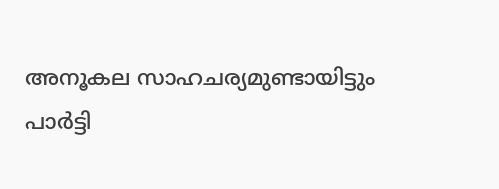അനൂകല സാഹചര്യമുണ്ടായിട്ടും പാര്‍ട്ടി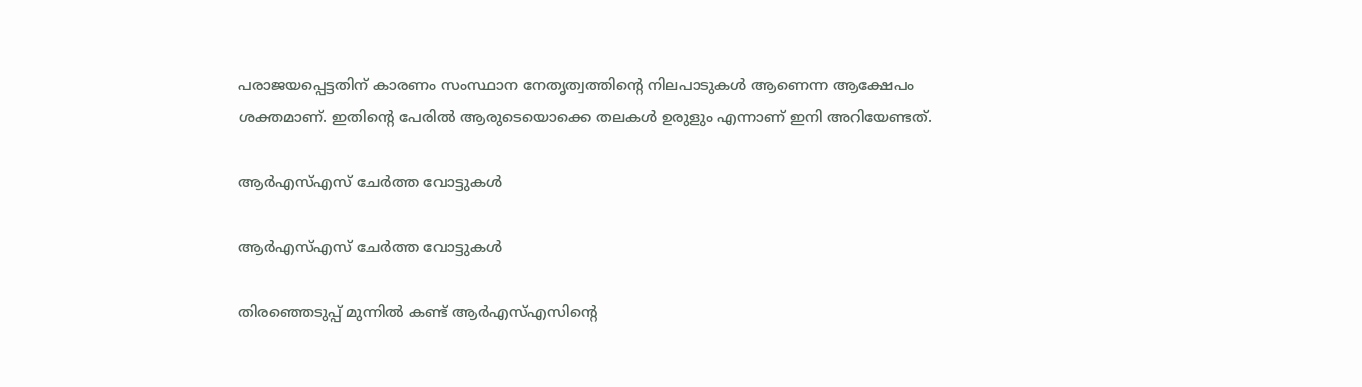പരാജയപ്പെട്ടതിന് കാരണം സംസ്ഥാന നേതൃത്വത്തിന്റെ നിലപാടുകള്‍ ആണെന്ന ആക്ഷേപം ശക്തമാണ്. ഇതിന്റെ പേരില്‍ ആരുടെയൊക്കെ തലകള്‍ ഉരുളും എന്നാണ് ഇനി അറിയേണ്ടത്.

ആർഎസ്എസ് ചേർത്ത വോട്ടുകൾ

ആർഎസ്എസ് ചേർത്ത വോട്ടുകൾ

തിരഞ്ഞെടുപ്പ് മുന്നിൽ കണ്ട് ആർഎസ്എസിന്റെ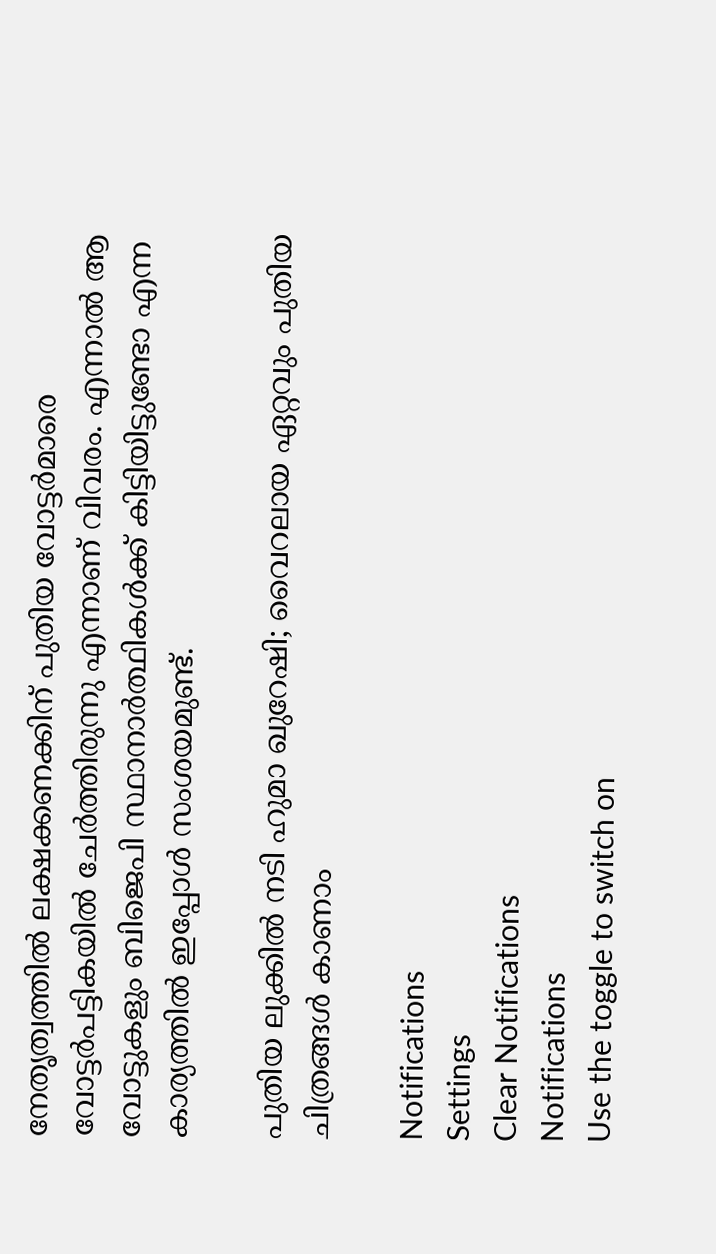നേതൃത്വത്തിൽ ലക്ഷക്കണക്കിന് പുതിയ വോട്ടർമാരെ വോട്ടർപട്ടികയിൽ ചേർത്തിരുന്നു എന്നാണ് വിവരം. എന്നാൽ ആ വോട്ടുകളും ബിജെപി സ്ഥാനാർത്ഥികൾക്ക് കിട്ടിയിട്ടുണ്ടോ എന്ന കാര്യത്തിൽ ഇപ്പോൾ സംശയമുണ്ട്.

പുതിയ ലുക്കില്‍ നടി ഹുമാ ഖുറേഷി; വൈറലായ ഏറ്റവും പുതിയ ചിത്രങ്ങള്‍ കാണാം

Notifications
Settings
Clear Notifications
Notifications
Use the toggle to switch on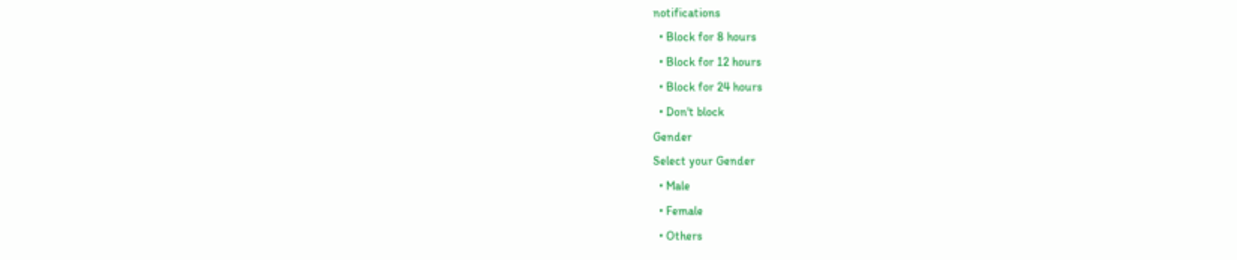notifications
  • Block for 8 hours
  • Block for 12 hours
  • Block for 24 hours
  • Don't block
Gender
Select your Gender
  • Male
  • Female
  • Others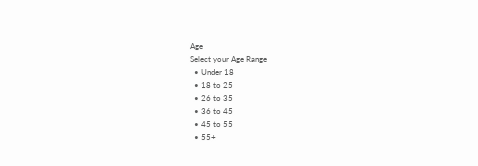Age
Select your Age Range
  • Under 18
  • 18 to 25
  • 26 to 35
  • 36 to 45
  • 45 to 55
  • 55+